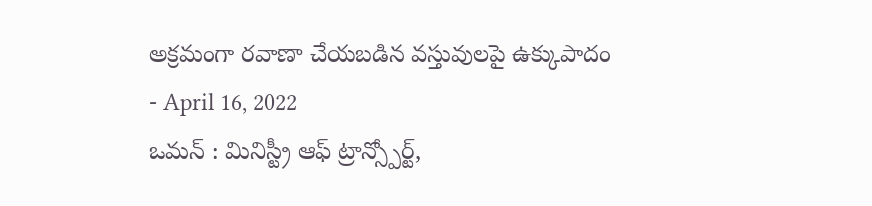అక్రమంగా రవాణా చేయబడిన వస్తువులపై ఉక్కుపాదం
- April 16, 2022
ఒమన్ : మినిస్ట్రీ ఆఫ్ ట్రాన్స్పోర్ట్,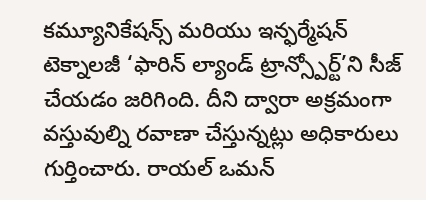కమ్యూనికేషన్స్ మరియు ఇన్ఫర్మేషన్ టెక్నాలజీ ‘ఫారిన్ ల్యాండ్ ట్రాన్స్పోర్ట్’ని సీజ్ చేయడం జరిగింది. దీని ద్వారా అక్రమంగా వస్తువుల్ని రవాణా చేస్తున్నట్లు అధికారులు గుర్తించారు. రాయల్ ఒమన్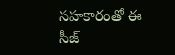సహకారంతో ఈ సీజ్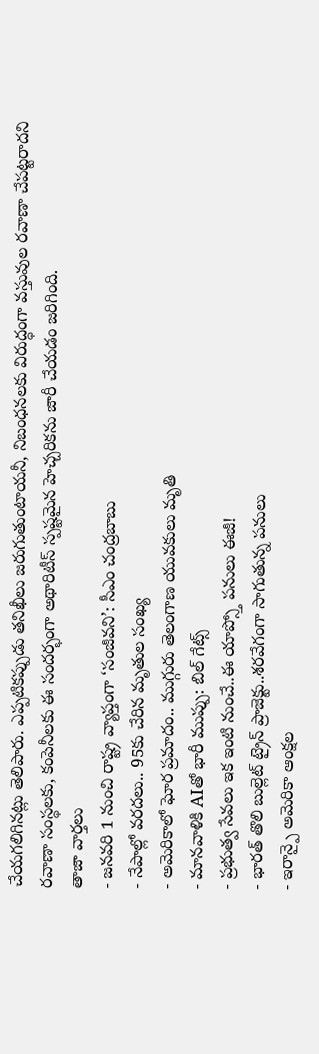చేయగలిగినట్లు తెలిపారు. ఎప్పటికప్పుడు తనిఖీలు జరుగుతుంటాయనీ, నిబంధనలకు విరుద్ధంగా వస్తువుల రవాణా చేపట్టరాదని రవాణా సంస్థలకు, కంపెనీలకు ఈ సందర్భంగా అథారిటీస్ స్పష్టమైన హెచ్చరికను జారీ చేయడం జరిగింది.
తాజా వార్తలు
- జనవరి 1 నుంచి రాష్ట్ర వ్యాప్తంగా ‘సంజీవని’: సీఎం చంద్రబాబు
- నేపాల్లో వరదలు.. 95కు చేరిన మృతుల సంఖ్య
- అమెరికాలో ఘోర ప్రమాదం.. ముగ్గురు తెలంగాణ యువకులు మృతి
- మానవాళికి AIతో భారీ ముప్పు: బిల్ గేట్స్
- ప్రభుత్వ సేవలు ఇక ఇంటి నుంచే..ఈ యాప్స్తో పనులు ఈజీ!
- భారత్ తొలి బుల్లెట్ ట్రైన్ ప్రాజెక్టు..శరవేగంగా సాగుతున్న పనులు
- ఇరాన్పై అమెరికా ఆంక్షల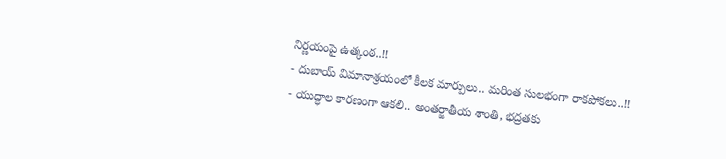నిర్ణయంపై ఉత్కంఠ..!!
- దుబాయ్ విమానాశ్రయంలో కీలక మార్పులు.. మరింత సులభంగా రాకపోకలు..!!
- యుద్ధాల కారణంగా ఆకలి.. అంతర్జాతీయ శాంతి, భద్రతకు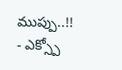ముప్పు..!!
- ఎక్స్పో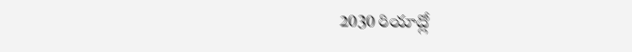2030 రియాద్లో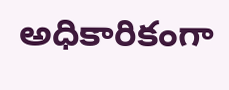అధికారికంగా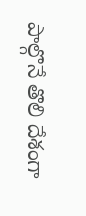పాల్గొనే తొలి దేశంగా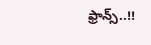ఫ్రాన్స్..!!